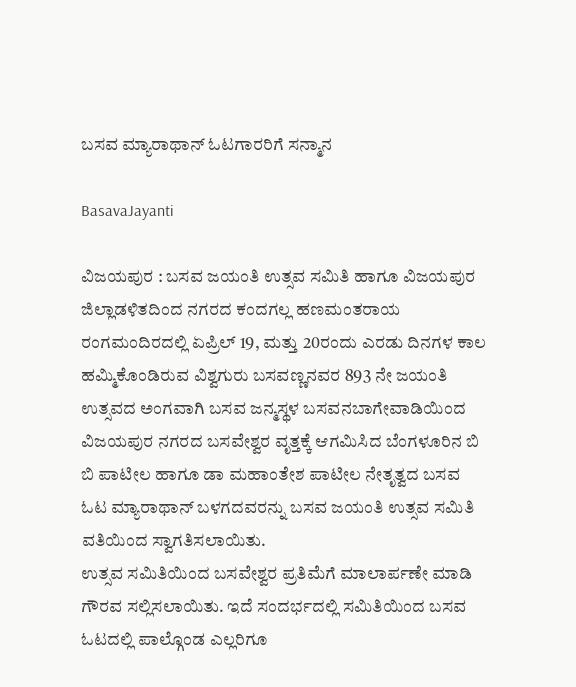ಬಸವ ಮ್ಯಾರಾಥಾನ್ ಓಟಗಾರರಿಗೆ ಸನ್ಮಾನ

BasavaJayanti

ವಿಜಯಪುರ : ಬಸವ ಜಯಂತಿ ಉತ್ಸವ ಸಮಿತಿ ಹಾಗೂ ವಿಜಯಪುರ ಜಿಲ್ಲಾಡಳಿತದಿಂದ ನಗರದ ಕಂದಗಲ್ಲ ಹಣಮಂತರಾಯ ರಂಗಮಂದಿರದಲ್ಲಿ ಏಪ್ರಿಲ್ 19, ಮತ್ತು 20ರಂದು ಎರಡು ದಿನಗಳ ಕಾಲ ಹಮ್ಮಿಕೊಂಡಿರುವ ವಿಶ್ವಗುರು ಬಸವಣ್ಣನವರ 893 ನೇ ಜಯಂತಿ ಉತ್ಸವದ ಅಂಗವಾಗಿ ಬಸವ ಜನ್ಮಸ್ಥಳ ಬಸವನಬಾಗೇವಾಡಿಯಿಂದ ವಿಜಯಪುರ ನಗರದ ಬಸವೇಶ್ವರ ವೃತ್ತಕ್ಕೆ ಆಗಮಿಸಿದ ಬೆಂಗಳೂರಿನ ಬಿ ಬಿ ಪಾಟೀಲ ಹಾಗೂ ಡಾ ಮಹಾಂತೇಶ ಪಾಟೀಲ ನೇತೃತ್ವದ ಬಸವ ಓಟ ಮ್ಯಾರಾಥಾನ್ ಬಳಗದವರನ್ನು ಬಸವ ಜಯಂತಿ ಉತ್ಸವ ಸಮಿತಿ ವತಿಯಿಂದ ಸ್ವಾಗತಿಸಲಾಯಿತು.
ಉತ್ಸವ ಸಮಿತಿಯಿಂದ ಬಸವೇಶ್ವರ ಪ್ರತಿಮೆಗೆ ಮಾಲಾರ್ಪಣೇ ಮಾಡಿ ಗೌರವ ಸಲ್ಲಿಸಲಾಯಿತು. ಇದೆ ಸಂದರ್ಭದಲ್ಲಿ ಸಮಿತಿಯಿಂದ ಬಸವ ಓಟದಲ್ಲಿ ಪಾಲ್ಗೊಂಡ ಎಲ್ಲರಿಗೂ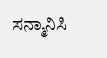ಸನ್ಮಾನಿಸಿ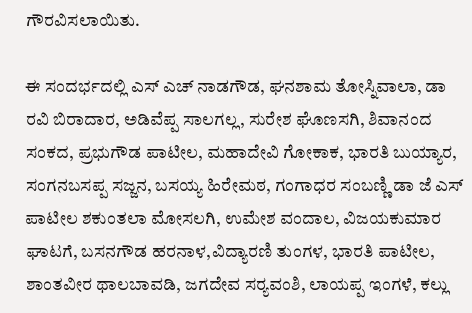ಗೌರವಿಸಲಾಯಿತು.

ಈ ಸಂದರ್ಭದಲ್ಲಿ ಎಸ್ ಎಚ್ ನಾಡಗೌಡ, ಘನಶಾಮ ತೋಸ್ನಿವಾಲಾ, ಡಾ ರವಿ ಬಿರಾದಾರ, ಅಡಿವೆಪ್ಪ ಸಾಲಗಲ್ಲ, ಸುರೇಶ ಘೊಣಸಗಿ, ಶಿವಾನಂದ ಸಂಕದ, ಪ್ರಭುಗೌಡ ಪಾಟೀಲ, ಮಹಾದೇವಿ ಗೋಕಾಕ, ಭಾರತಿ ಬುಯ್ಯಾರ, ಸಂಗನಬಸಪ್ಪ ಸಜ್ಜನ, ಬಸಯ್ಯ ಹಿರೇಮಠ, ಗಂಗಾಧರ ಸಂಬಣ್ಣಿ ಡಾ ಜೆ ಎಸ್ ಪಾಟೀಲ ಶಕುಂತಲಾ ಮೋಸಲಗಿ, ಉಮೇಶ ವಂದಾಲ, ವಿಜಯಕುಮಾರ ಘಾಟಗೆ, ಬಸನಗೌಡ ಹರನಾಳ,ವಿದ್ಯಾರಣಿ ತುಂಗಳ, ಭಾರತಿ ಪಾಟೀಲ, ಶಾಂತವೀರ ಥಾಲಬಾವಡಿ, ಜಗದೇವ ಸರ‍್ಯವಂಶಿ, ಲಾಯಪ್ಪ ಇಂಗಳೆ, ಕಲ್ಲು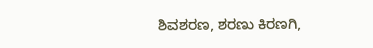ಶಿವಶರಣ, ಶರಣು ಕಿರಣಗಿ,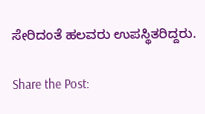ಸೇರಿದಂತೆ ಹಲವರು ಉಪಸ್ಥಿತರಿದ್ದರು.

Share the Post: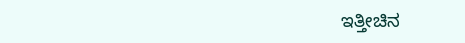ಇತ್ತೀಚಿನ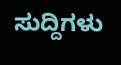ಸುದ್ದಿಗಳು